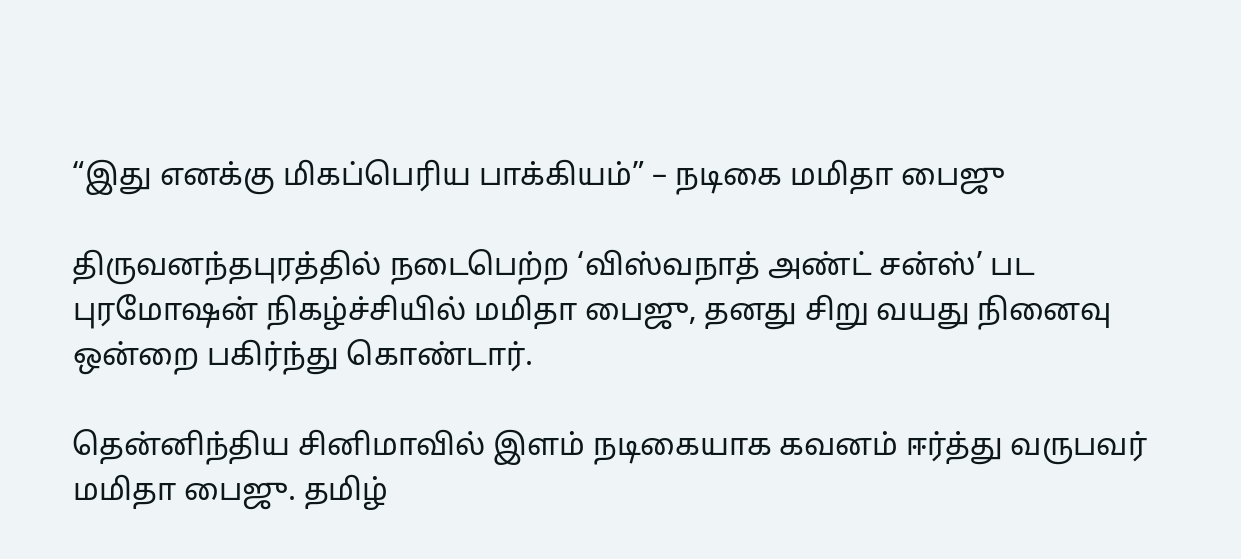“இது எனக்கு மிகப்பெரிய பாக்கியம்” – நடிகை மமிதா பைஜு

திருவனந்தபுரத்தில் நடைபெற்ற ‘விஸ்வநாத் அண்ட் சன்ஸ்’ பட புரமோஷன் நிகழ்ச்சியில் மமிதா பைஜு, தனது சிறு வயது நினைவு ஒன்றை பகிர்ந்து கொண்டார்.

தென்னிந்திய சினிமாவில் இளம் நடிகையாக கவனம் ஈர்த்து வருபவர் மமிதா பைஜு. தமிழ்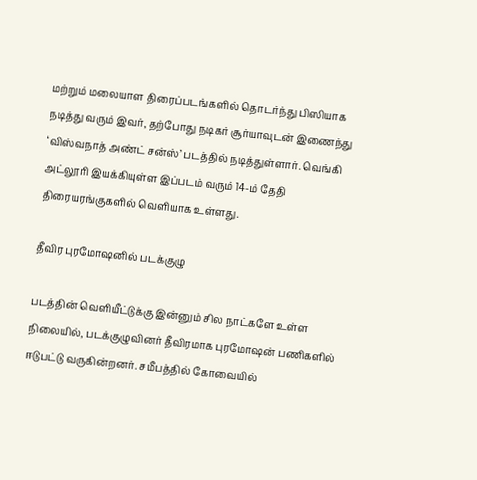மற்றும் மலையாள திரைப்படங்களில் தொடர்ந்து பிஸியாக நடித்து வரும் இவர், தற்போது நடிகர் சூர்யாவுடன் இணைந்து ‘விஸ்வநாத் அண்ட் சன்ஸ்’ படத்தில் நடித்துள்ளார். வெங்கி அட்லூரி இயக்கியுள்ள இப்படம் வரும் 14-ம் தேதி திரையரங்குகளில் வெளியாக உள்ளது.

தீவிர புரமோஷனில் படக்குழு

படத்தின் வெளியீட்டுக்கு இன்னும் சில நாட்களே உள்ள நிலையில், படக்குழுவினர் தீவிரமாக புரமோஷன் பணிகளில் ஈடுபட்டு வருகின்றனர். சமீபத்தில் கோவையில்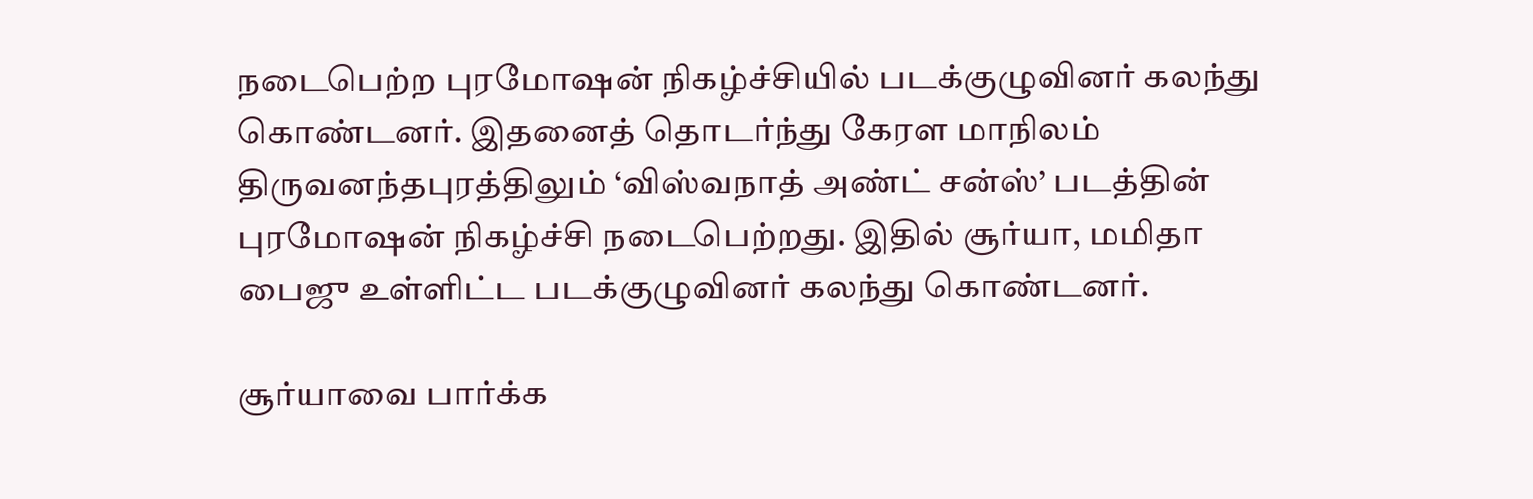நடைபெற்ற புரமோஷன் நிகழ்ச்சியில் படக்குழுவினர் கலந்து கொண்டனர். இதனைத் தொடர்ந்து கேரள மாநிலம் திருவனந்தபுரத்திலும் ‘விஸ்வநாத் அண்ட் சன்ஸ்’ படத்தின் புரமோஷன் நிகழ்ச்சி நடைபெற்றது. இதில் சூர்யா, மமிதா பைஜு உள்ளிட்ட படக்குழுவினர் கலந்து கொண்டனர்.

சூர்யாவை பார்க்க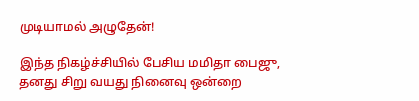முடியாமல் அழுதேன்!

இந்த நிகழ்ச்சியில் பேசிய மமிதா பைஜு, தனது சிறு வயது நினைவு ஒன்றை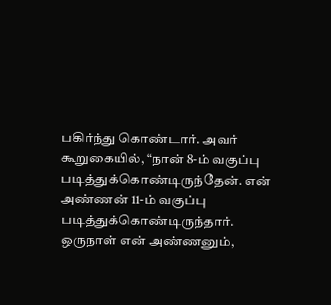பகிர்ந்து கொண்டார். அவர் கூறுகையில், “நான் 8-ம் வகுப்பு படித்துக்கொண்டிருந்தேன். என் அண்ணன் 11-ம் வகுப்பு படித்துக்கொண்டிருந்தார். ஒருநாள் என் அண்ணனும்,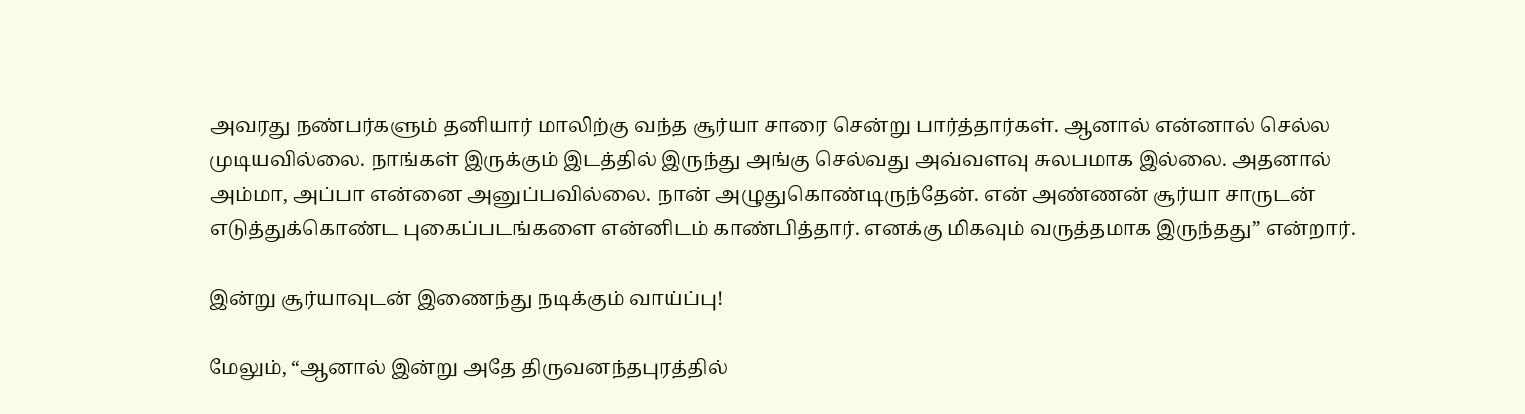அவரது நண்பர்களும் தனியார் மாலிற்கு வந்த சூர்யா சாரை சென்று பார்த்தார்கள். ஆனால் என்னால் செல்ல முடியவில்லை. நாங்கள் இருக்கும் இடத்தில் இருந்து அங்கு செல்வது அவ்வளவு சுலபமாக இல்லை. அதனால் அம்மா, அப்பா என்னை அனுப்பவில்லை. நான் அழுதுகொண்டிருந்தேன். என் அண்ணன் சூர்யா சாருடன் எடுத்துக்கொண்ட புகைப்படங்களை என்னிடம் காண்பித்தார். எனக்கு மிகவும் வருத்தமாக இருந்தது” என்றார்.

இன்று சூர்யாவுடன் இணைந்து நடிக்கும் வாய்ப்பு!

மேலும், “ஆனால் இன்று அதே திருவனந்தபுரத்தில்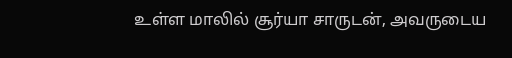உள்ள மாலில் சூர்யா சாருடன், அவருடைய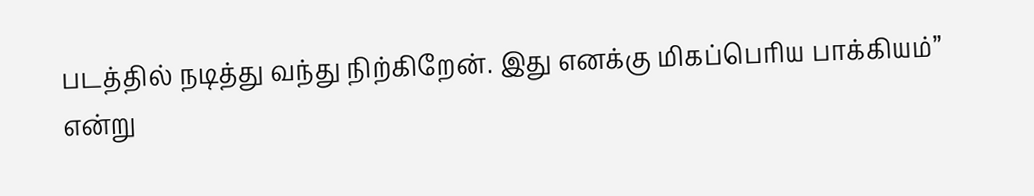படத்தில் நடித்து வந்து நிற்கிறேன். இது எனக்கு மிகப்பெரிய பாக்கியம்” என்று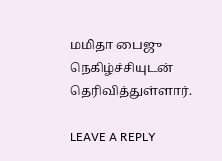மமிதா பைஜு நெகிழ்ச்சியுடன் தெரிவித்துள்ளார்.

LEAVE A REPLY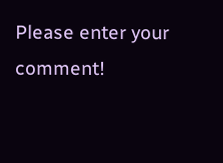Please enter your comment!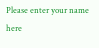Please enter your name here